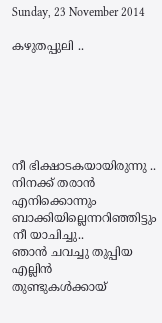Sunday, 23 November 2014

കഴുതപ്പുലി ..






നീ ഭിക്ഷാടകയായിരുന്നു ..
നിനക്ക് തരാന്‍ എനിക്കൊന്നും
ബാക്കിയില്ലെന്നറിഞ്ഞിട്ടും
നീ യാചിച്ചു..
ഞാന്‍ ചവച്ചു തുപ്പിയ എല്ലിന്‍
തുണ്ടുകള്‍ക്കായ്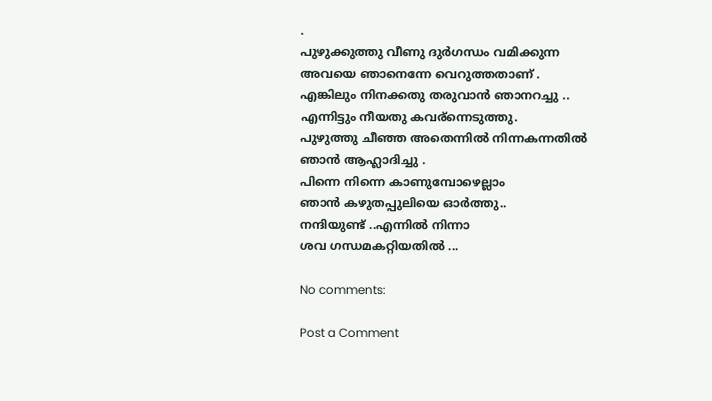.
പുഴുക്കുത്തു വീണു ദുര്‍ഗന്ധം വമിക്കുന്ന
അവയെ ഞാനെന്നേ വെറുത്തതാണ്‌ .
എങ്കിലും നിനക്കതു തരുവാന്‍ ഞാനറച്ചു ..
എന്നിട്ടും നീയതു കവര്ന്നെടുത്തു.
പുഴുത്തു ചീഞ്ഞ അതെന്നില്‍ നിന്നകന്നതില്‍
ഞാന്‍ ആഹ്ലാദിച്ചു .
പിന്നെ നിന്നെ കാണുമ്പോഴെല്ലാം
ഞാന്‍ കഴുതപ്പുലിയെ ഓര്‍ത്തു..
നന്ദിയുണ്ട് ..എന്നില്‍ നിന്നാ
ശവ ഗന്ധമകറ്റിയതില്‍ ...

No comments:

Post a Comment